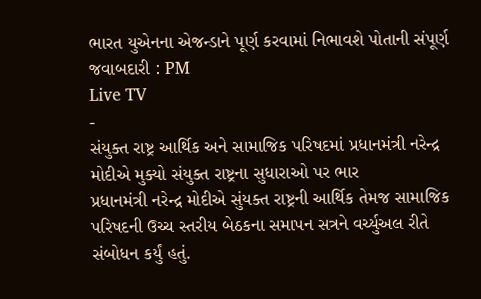ભારત યુએનના એજન્ડાને પૂર્ણ કરવામાં નિભાવશે પોતાની સંપૂર્ણ જવાબદારી : PM
Live TV
-
સંયુક્ત રાષ્ટ્ર આર્થિક અને સામાજિક પરિષદમાં પ્રધાનમંત્રી નરેન્દ્ર મોદીએ મુક્યો સંયુક્ત રાષ્ટ્રના સુધારાઓ પર ભાર
પ્રધાનમંત્રી નરેન્દ્ર મોદીએ સુંયક્ત રાષ્ટ્રની આર્થિક તેમજ સામાજિક પરિષદની ઉચ્ચ સ્તરીય બેઠકના સમાપન સત્રને વર્ચ્યુઅલ રીતે સંબોધન કર્યું હતું.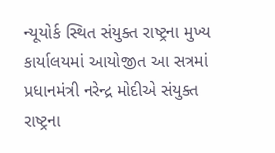ન્યૂયોર્ક સ્થિત સંયુક્ત રાષ્ટ્રના મુખ્ય કાર્યાલયમાં આયોજીત આ સત્રમાં પ્રધાનમંત્રી નરેન્દ્ર મોદીએ સંયુક્ત રાષ્ટ્રના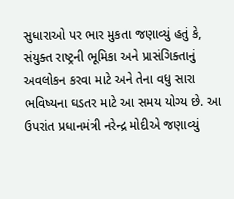સુધારાઓ પર ભાર મુકતા જણાવ્યું હતું કે, સંયુક્ત રાષ્ટ્રની ભૂમિકા અને પ્રાસંગિક્તાનું અવલોકન કરવા માટે અને તેના વધુ સારા ભવિષ્યના ઘડતર માટે આ સમય યોગ્ય છે. આ ઉપરાંત પ્રધાનમંત્રી નરેન્દ્ર મોદીએ જણાવ્યું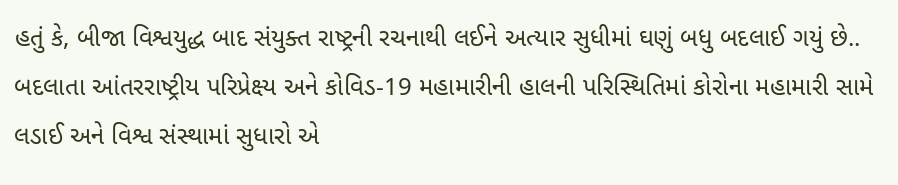હતું કે, બીજા વિશ્વયુદ્ધ બાદ સંયુક્ત રાષ્ટ્રની રચનાથી લઈને અત્યાર સુધીમાં ઘણું બધુ બદલાઈ ગયું છે.. બદલાતા આંતરરાષ્ટ્રીય પરિપ્રેક્ષ્ય અને કોવિડ-19 મહામારીની હાલની પરિસ્થિતિમાં કોરોના મહામારી સામે લડાઈ અને વિશ્વ સંસ્થામાં સુધારો એ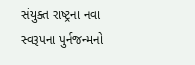સંયુક્ત રાષ્ટ્રના નવા સ્વરૂપના પુર્નજન્મનો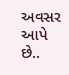અવસર આપે છે..